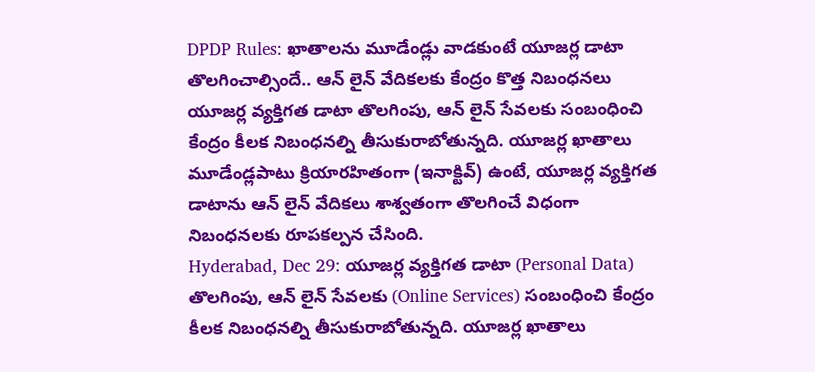DPDP Rules: ఖాతాలను మూడేండ్లు వాడకుంటే యూజర్ల డాటా తొలగించాల్సిందే.. ఆన్ లైన్ వేదికలకు కేంద్రం కొత్త నిబంధనలు
యూజర్ల వ్యక్తిగత డాటా తొలగింపు, ఆన్ లైన్ సేవలకు సంబంధించి కేంద్రం కీలక నిబంధనల్ని తీసుకురాబోతున్నది. యూజర్ల ఖాతాలు మూడేండ్లపాటు క్రియారహితంగా (ఇనాక్టివ్) ఉంటే, యూజర్ల వ్యక్తిగత డాటాను ఆన్ లైన్ వేదికలు శాశ్వతంగా తొలగించే విధంగా నిబంధనలకు రూపకల్పన చేసింది.
Hyderabad, Dec 29: యూజర్ల వ్యక్తిగత డాటా (Personal Data) తొలగింపు, ఆన్ లైన్ సేవలకు (Online Services) సంబంధించి కేంద్రం కీలక నిబంధనల్ని తీసుకురాబోతున్నది. యూజర్ల ఖాతాలు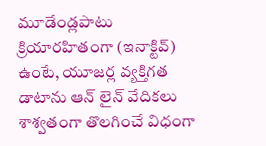మూడేండ్లపాటు క్రియారహితంగా (ఇనాక్టివ్) ఉంటే, యూజర్ల వ్యక్తిగత డాటాను ఆన్ లైన్ వేదికలు శాశ్వతంగా తొలగించే విధంగా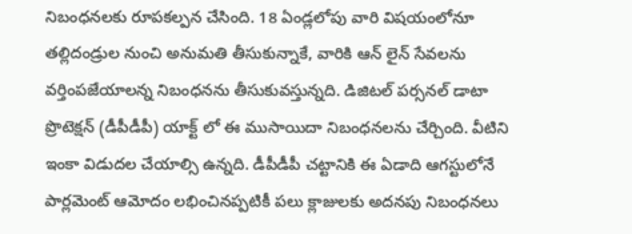నిబంధనలకు రూపకల్పన చేసింది. 18 ఏండ్లలోపు వారి విషయంలోనూ తల్లిదండ్రుల నుంచి అనుమతి తీసుకున్నాకే, వారికి ఆన్ లైన్ సేవలను వర్తింపజేయాలన్న నిబంధనను తీసుకువస్తున్నది. డిజిటల్ పర్సనల్ డాటా ప్రొటెక్షన్ (డీపీడీపీ) యాక్ట్ లో ఈ ముసాయిదా నిబంధనలను చేర్చింది. వీటిని ఇంకా విడుదల చేయాల్సి ఉన్నది. డీపీడీపీ చట్టానికి ఈ ఏడాది ఆగస్టులోనే పార్లమెంట్ ఆమోదం లభించినప్పటికీ పలు క్లాజులకు అదనపు నిబంధనలు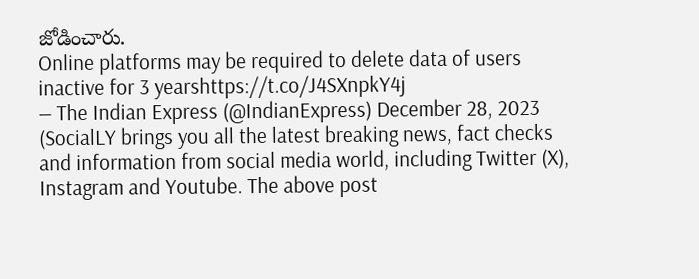జోడించారు.
Online platforms may be required to delete data of users inactive for 3 yearshttps://t.co/J4SXnpkY4j
— The Indian Express (@IndianExpress) December 28, 2023
(SocialLY brings you all the latest breaking news, fact checks and information from social media world, including Twitter (X), Instagram and Youtube. The above post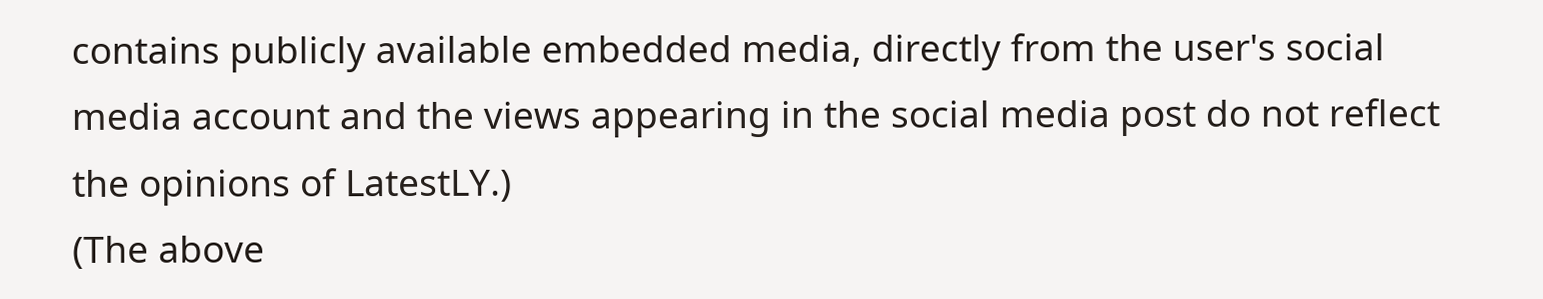contains publicly available embedded media, directly from the user's social media account and the views appearing in the social media post do not reflect the opinions of LatestLY.)
(The above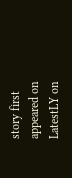story first appeared on LatestLY on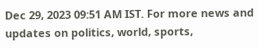Dec 29, 2023 09:51 AM IST. For more news and updates on politics, world, sports,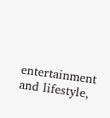entertainment and lifestyle,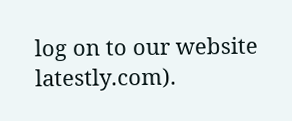log on to our website latestly.com).